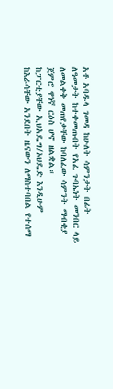አቶ አባዱላ ገመዳ ከሁለት ሳምንታት በፊት ለዓመታት ከተቀመጡበት የአፈ ጉባኤነት መንበር ላይ ለመልቀቅ መጠየቃቸው ከባለፈው ሳምንት ማብቂያ ጀምሮ ዋነኛ ርዕስ ሆኖ ዘልቋል።
ከፓርቲያቸው ኢህአዴግ/ኦህዴድ እንዲሁም ከእራሳቸው አንደበት ዜናውን ለማስተባበል የተሰማ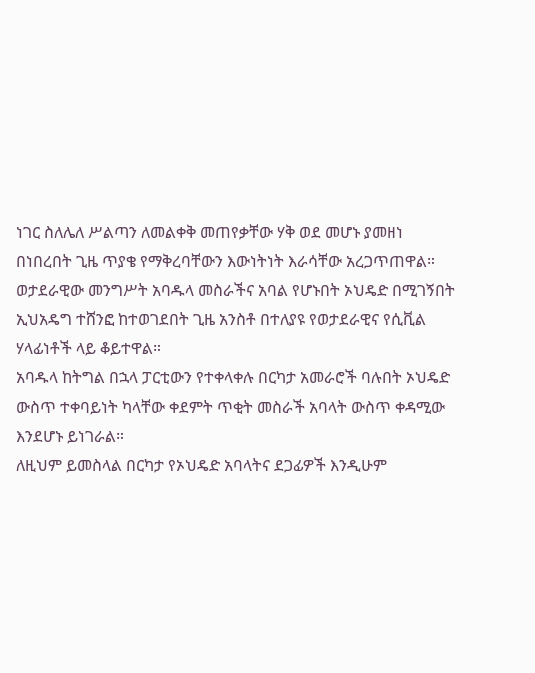ነገር ስለሌለ ሥልጣን ለመልቀቅ መጠየቃቸው ሃቅ ወደ መሆኑ ያመዘነ በነበረበት ጊዜ ጥያቄ የማቅረባቸውን እውነትነት እራሳቸው አረጋጥጠዋል።
ወታደራዊው መንግሥት አባዱላ መስራችና አባል የሆኑበት ኦህዴድ በሚገኝበት ኢህአዴግ ተሸንፎ ከተወገደበት ጊዜ አንስቶ በተለያዩ የወታደራዊና የሲቪል ሃላፊነቶች ላይ ቆይተዋል።
አባዱላ ከትግል በኋላ ፓርቲውን የተቀላቀሉ በርካታ አመራሮች ባሉበት ኦህዴድ ውስጥ ተቀባይነት ካላቸው ቀደምት ጥቂት መስራች አባላት ውስጥ ቀዳሚው እንደሆኑ ይነገራል።
ለዚህም ይመስላል በርካታ የኦህዴድ አባላትና ደጋፊዎች እንዲሁም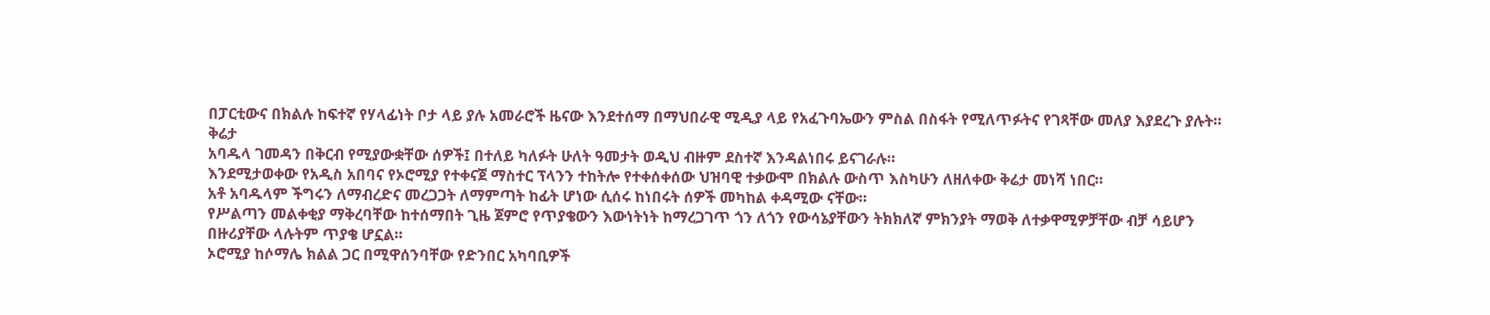በፓርቲውና በክልሉ ከፍተኛ የሃላፊነት ቦታ ላይ ያሉ አመራሮች ዜናው እንደተሰማ በማህበራዊ ሚዲያ ላይ የአፈጉባኤውን ምስል በስፋት የሚለጥፉትና የገጻቸው መለያ እያደረጉ ያሉት።
ቅሬታ
አባዱላ ገመዳን በቅርብ የሚያውቋቸው ሰዎች፤ በተለይ ካለፉት ሁለት ዓመታት ወዲህ ብዙም ደስተኛ እንዳልነበሩ ይናገራሉ።
እንደሚታወቀው የአዲስ አበባና የኦሮሚያ የተቀናጀ ማስተር ፕላንን ተከትሎ የተቀሰቀሰው ህዝባዊ ተቃውሞ በክልሉ ውስጥ እስካሁን ለዘለቀው ቅሬታ መነሻ ነበር።
አቶ አባዱላም ችግሩን ለማብረድና መረጋጋት ለማምጣት ከፊት ሆነው ሲሰሩ ከነበሩት ሰዎች መካከል ቀዳሚው ናቸው።
የሥልጣን መልቀቂያ ማቅረባቸው ከተሰማበት ጊዜ ጀምሮ የጥያቄውን እውነትነት ከማረጋገጥ ጎን ለጎን የውሳኔያቸውን ትክክለኛ ምክንያት ማወቅ ለተቃዋሚዎቻቸው ብቻ ሳይሆን በዙሪያቸው ላሉትም ጥያቄ ሆኗል።
ኦሮሚያ ከሶማሌ ክልል ጋር በሚዋሰንባቸው የድንበር አካባቢዎች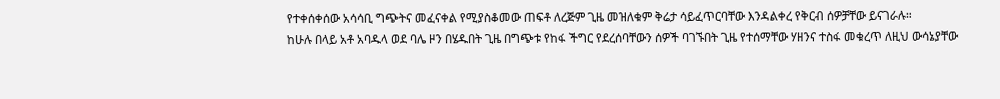የተቀሰቀሰው አሳሳቢ ግጭትና መፈናቀል የሚያስቆመው ጠፍቶ ለረጅም ጊዜ መዝለቁም ቅሬታ ሳይፈጥርባቸው እንዳልቀረ የቅርብ ሰዎቻቸው ይናገራሉ።
ከሁሉ በላይ አቶ አባዱላ ወደ ባሌ ዞን በሄዱበት ጊዜ በግጭቱ የከፋ ችግር የደረሰባቸውን ሰዎች ባገኙበት ጊዜ የተሰማቸው ሃዘንና ተስፋ መቁረጥ ለዚህ ውሳኔያቸው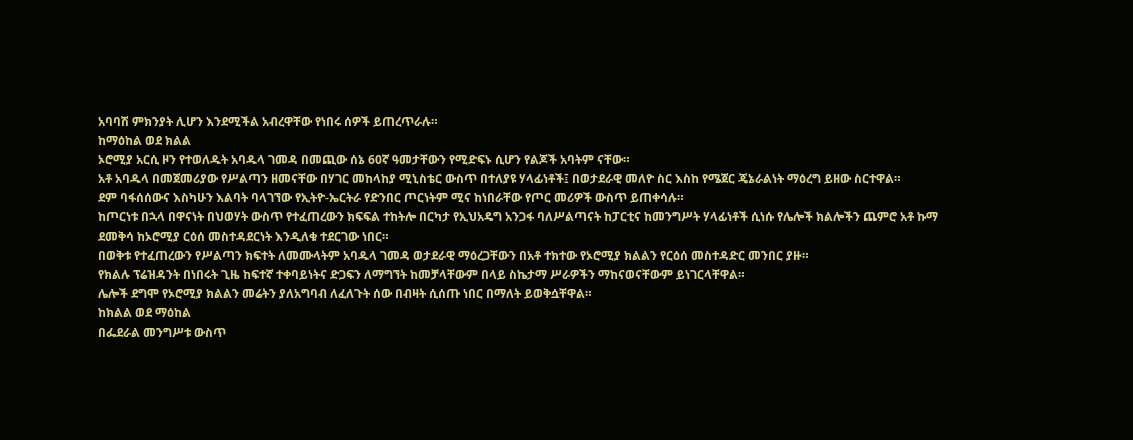አባባሽ ምክንያት ሊሆን እንደሚችል አብረዋቸው የነበሩ ሰዎች ይጠረጥራሉ።
ከማዕከል ወደ ክልል
ኦሮሚያ አርሲ ዞን የተወለዱት አባዱላ ገመዳ በመጪው ሰኔ 60ኛ ዓመታቸውን የሚድፍኑ ሲሆን የልጆች አባትም ናቸው።
አቶ አባዱላ በመጀመሪያው የሥልጣን ዘመናቸው በሃገር መከላከያ ሚኒስቴር ውስጥ በተለያዩ ሃላፊነቶች፤ በወታደራዊ መለዮ ስር እስከ የሜጀር ጄኔራልነት ማዕረግ ይዘው ስርተዋል።
ደም ባፋሰሰውና እስካሁን እልባት ባላገኘው የኢትዮ-ኤርትራ የድንበር ጦርነትም ሚና ከነበራቸው የጦር መሪዎች ውስጥ ይጠቀሳሉ።
ከጦርነቱ በኋላ በዋናነት በህወሃት ውስጥ የተፈጠረውን ክፍፍል ተከትሎ በርካታ የኢህአዴግ አንጋፋ ባለሥልጣናት ከፓርቲና ከመንግሥት ሃላፊነቶች ሲነሱ የሌሎች ክልሎችን ጨምሮ አቶ ኩማ ደመቅሳ ከኦሮሚያ ርዕሰ መስተዳደርነት እንዲለቁ ተደርገው ነበር።
በወቅቱ የተፈጠረውን የሥልጣን ክፍተት ለመሙላትም አባዱላ ገመዳ ወታደራዊ ማዕረጋቸውን በአቶ ተክተው የኦሮሚያ ክልልን የርዕሰ መስተዳድር መንበር ያዙ።
የክልሉ ፕሬዝዳንት በነበሩት ጊዜ ከፍተኛ ተቀባይነትና ድጋፍን ለማግኘት ከመቻላቸውም በላይ ስኬታማ ሥራዎችን ማከናወናቸውም ይነገርላቸዋል።
ሌሎች ደግሞ የኦሮሚያ ክልልን መሬትን ያለአግባብ ለፈለጉት ሰው በብዛት ሲሰጡ ነበር በማለት ይወቅሷቸዋል።
ከክልል ወደ ማዕከል
በፌደራል መንግሥቱ ውስጥ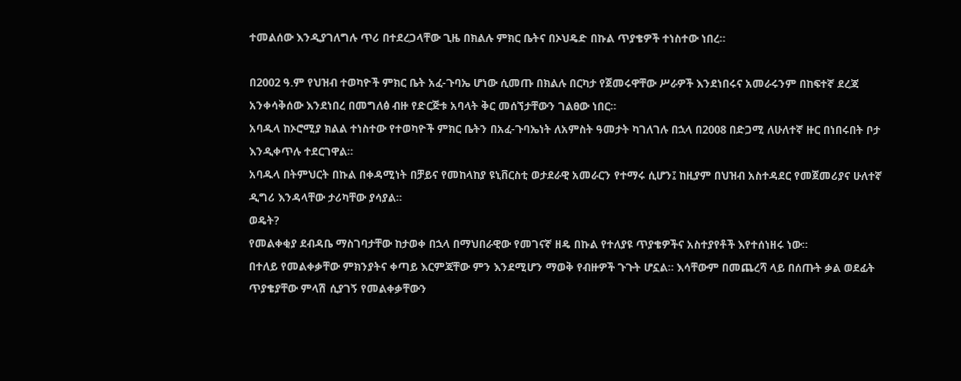ተመልሰው እንዲያገለግሉ ጥሪ በተደረጋላቸው ጊዜ በክልሉ ምክር ቤትና በኦህዴድ በኩል ጥያቄዎች ተነስተው ነበረ።

በ2002 ዓ.ም የህዝብ ተወካዮች ምክር ቤት አፈ-ጉባኤ ሆነው ሲመጡ በክልሉ በርካታ የጀመሩዋቸው ሥራዎች እንደነበሩና አመራሩንም በከፍተኛ ደረጃ አንቀሳቅሰው እንደነበረ በመግለፅ ብዙ የድርጅቱ አባላት ቅር መሰኘታቸውን ገልፀው ነበር።
አባዱላ ከኦሮሚያ ክልል ተነስተው የተወካዮች ምክር ቤትን በአፈ-ጉባኤነት ለአምስት ዓመታት ካገለገሉ በኋላ በ2008 በድጋሚ ለሁለተኛ ዙር በነበሩበት ቦታ እንዲቀጥሉ ተደርገዋል።
አባዱላ በትምህርት በኩል በቀዳሚነት በቻይና የመከላከያ ዩኒቨርስቲ ወታደራዊ አመራርን የተማሩ ሲሆን፤ ከዚያም በህዝብ አስተዳደር የመጀመሪያና ሁለተኛ ዲግሪ እንዳላቸው ታሪካቸው ያሳያል።
ወዴት?
የመልቀቂያ ደብዳቤ ማስገባታቸው ከታወቀ በኋላ በማህበራዊው የመገናኛ ዘዴ በኩል የተለያዩ ጥያቄዎችና አስተያየቶች እየተሰነዘሩ ነው።
በተለይ የመልቀቃቸው ምክንያትና ቀጣይ እርምጃቸው ምን እንደሚሆን ማወቅ የብዙዎች ጉጉት ሆኗል። እሳቸውም በመጨረሻ ላይ በሰጡት ቃል ወደፊት ጥያቄያቸው ምላሽ ሲያገኝ የመልቀቃቸውን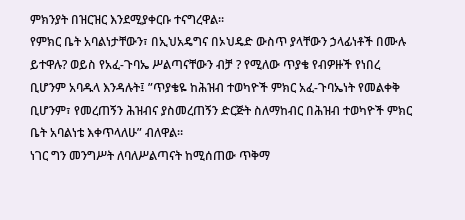ምክንያት በዝርዝር እንደሚያቀርቡ ተናግረዋል።
የምክር ቤት አባልነታቸውን፣ በኢህአዴግና በኦህዴድ ውስጥ ያላቸውን ኃላፊነቶች በሙሉ ይተዋሉ? ወይስ የአፈ-ጉባኤ ሥልጣናቸውን ብቻ ? የሚለው ጥያቄ የብዎዙች የነበረ ቢሆንም አባዱላ እንዳሉት፤ ”ጥያቄዬ ከሕዝብ ተወካዮች ምክር አፈ-ጉባኤነት የመልቀቅ ቢሆንም፣ የመረጠኝን ሕዝብና ያስመረጠኝን ድርጅት ስለማከብር በሕዝብ ተወካዮች ምክር ቤት አባልነቴ እቀጥላለሁ” ብለዋል።
ነገር ግን መንግሥት ለባለሥልጣናት ከሚሰጠው ጥቅማ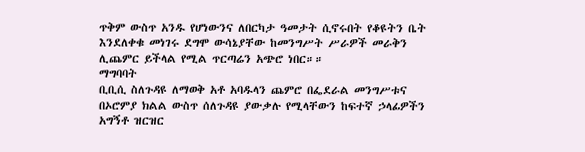ጥቅም ውስጥ አንዱ የሆነውንና ለበርካታ ዓመታት ሲኖሩበት የቆዩትን ቤት እንደለቀቁ መነገሩ ደግሞ ውሳኔያቸው ከመንግሥት ሥራዎች መራቅን ሊጨምር ይችላል የሚል ጥርጣሬን አጭሮ ነበር።።
ማግባባት
ቢቢሲ ስለጉዳዩ ለማወቅ አቶ አባዱላን ጨምሮ በፌደራል መንግሥቱና በኦሮምያ ክልል ውስጥ ሰለጉዳዩ ያውቃሉ የሚላቸውን ከፍተኛ ኃላፊዎችን አግኝቶ ዝርዝር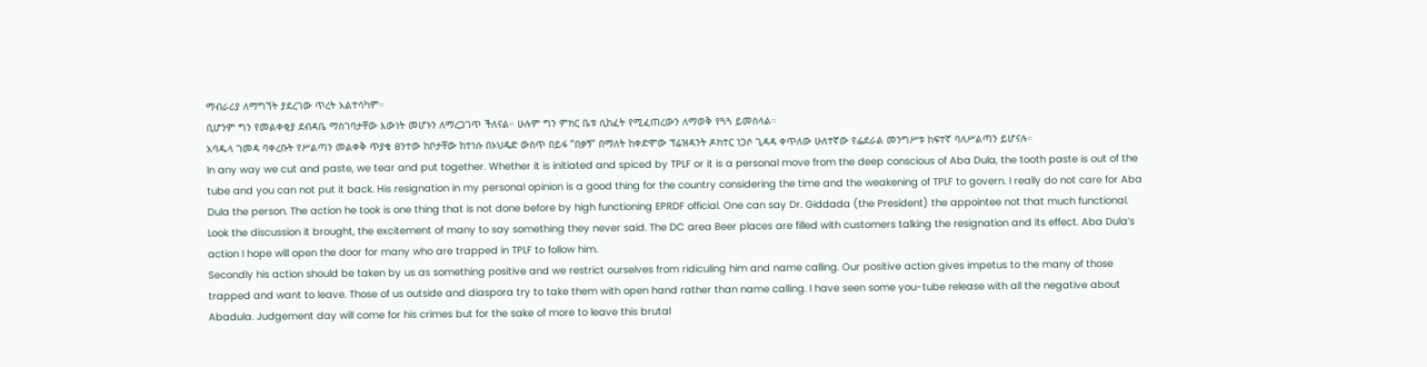ማብራሪያ ለማግኘት ያደረገው ጥረት አልተሳካም።
ቢሆንም ግን የመልቀቂያ ደብዳቤ ማስገባታቸው እውነት መሆኑን ለማረጋገጥ ችለናል። ሁሉም ግን ምክር ቤቱ ሲከፈት የሚፈጠረውን ለማወቅ የጓጓ ይመስላል።
አባዱላ ገመዳ ባቀረቡት የሥልጣን መልቀቅ ጥያቄ ፀንተው ከቦታቸው ከተነሱ በኦህዴድ ውስጥ በይፋ ”በቃኝ” በማለት ከቀድሞው ፕሬዝዳንት ዶክተር ነጋሶ ጊዳዳ ቀጥለው ሁለተኛው የፌደራል መንግሥቱ ከፍተኛ ባለሥልጣን ይሆናሉ።
In any way we cut and paste, we tear and put together. Whether it is initiated and spiced by TPLF or it is a personal move from the deep conscious of Aba Dula, the tooth paste is out of the tube and you can not put it back. His resignation in my personal opinion is a good thing for the country considering the time and the weakening of TPLF to govern. I really do not care for Aba Dula the person. The action he took is one thing that is not done before by high functioning EPRDF official. One can say Dr. Giddada (the President) the appointee not that much functional. Look the discussion it brought, the excitement of many to say something they never said. The DC area Beer places are filled with customers talking the resignation and its effect. Aba Dula’s action I hope will open the door for many who are trapped in TPLF to follow him.
Secondly his action should be taken by us as something positive and we restrict ourselves from ridiculing him and name calling. Our positive action gives impetus to the many of those trapped and want to leave. Those of us outside and diaspora try to take them with open hand rather than name calling. I have seen some you-tube release with all the negative about Abadula. Judgement day will come for his crimes but for the sake of more to leave this brutal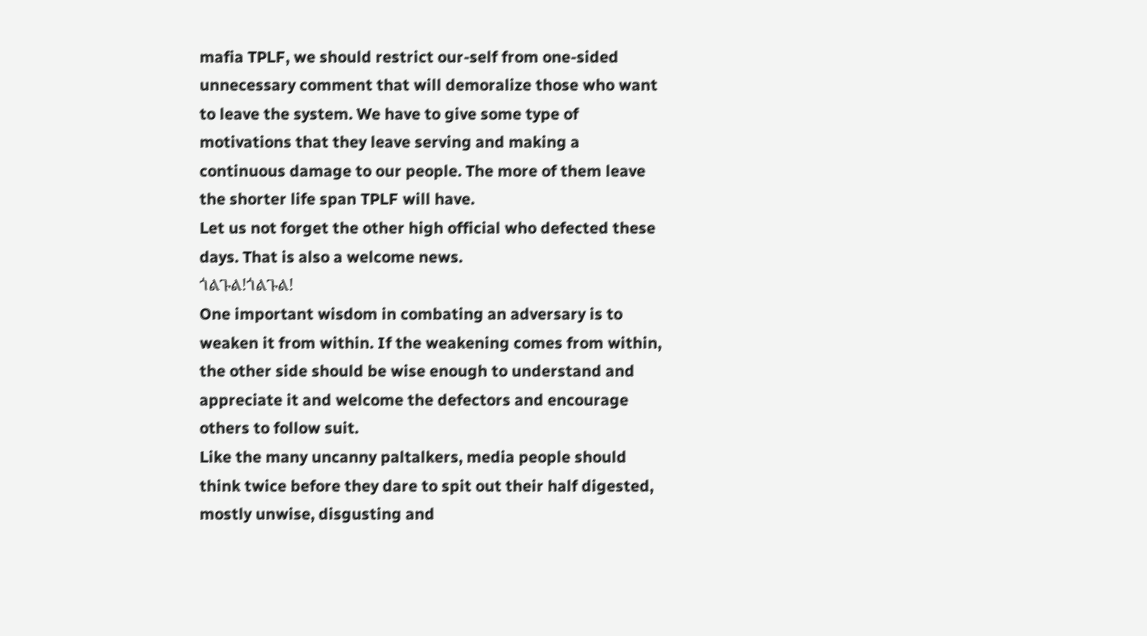mafia TPLF, we should restrict our-self from one-sided unnecessary comment that will demoralize those who want to leave the system. We have to give some type of motivations that they leave serving and making a continuous damage to our people. The more of them leave the shorter life span TPLF will have.
Let us not forget the other high official who defected these days. That is also a welcome news.
ጎልጉል!ጎልጉል!
One important wisdom in combating an adversary is to weaken it from within. If the weakening comes from within, the other side should be wise enough to understand and appreciate it and welcome the defectors and encourage others to follow suit.
Like the many uncanny paltalkers, media people should think twice before they dare to spit out their half digested, mostly unwise, disgusting and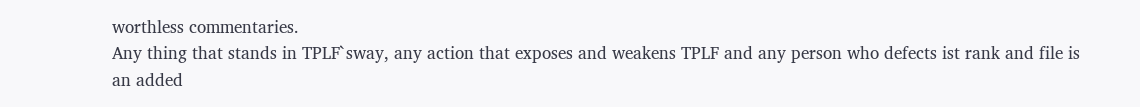worthless commentaries.
Any thing that stands in TPLF`sway, any action that exposes and weakens TPLF and any person who defects ist rank and file is an added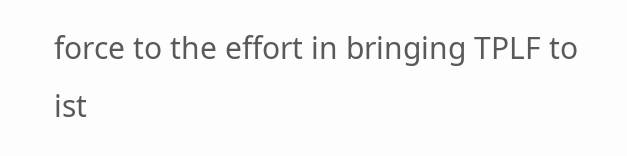force to the effort in bringing TPLF to ist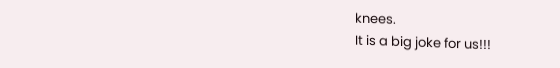knees.
It is a big joke for us!!!